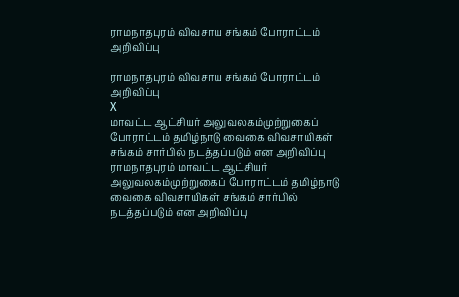ராமநாதபுரம் விவசாய சங்கம் போராட்டம் அறிவிப்பு

ராமநாதபுரம் விவசாய சங்கம் போராட்டம் அறிவிப்பு
X
மாவட்ட ஆட்சியர் அலுவலகம்முற்றுகைப் போராட்டம் தமிழ்நாடு வைகை விவசாயிகள் சங்கம் சார்பில் நடத்தப்படும் என அறிவிப்பு
ராமநாதபுரம் மாவட்ட ஆட்சியர் அலுவலகம்முற்றுகைப் போராட்டம் தமிழ்நாடு வைகை விவசாயிகள் சங்கம் சார்பில் நடத்தப்படும் என அறிவிப்பு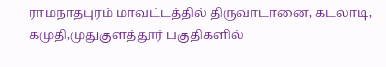ராமநாதபுரம் மாவட்டத்தில் திருவாடானை, கடலாடி, கமுதி,முதுகுளத்தூர் பகுதிகளில்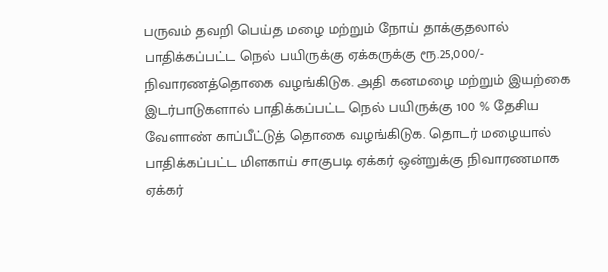பருவம் தவறி பெய்த மழை மற்றும் நோய் தாக்குதலால் பாதிக்கப்பட்ட நெல் பயிருக்கு ஏக்கருக்கு ரூ.25,000/- நிவாரணத்தொகை வழங்கிடுக. அதி கனமழை மற்றும் இயற்கை இடர்பாடுகளால் பாதிக்கப்பட்ட நெல் பயிருக்கு 100 % தேசிய வேளாண் காப்பீட்டுத் தொகை வழங்கிடுக. தொடர் மழையால் பாதிக்கப்பட்ட மிளகாய் சாகுபடி ஏக்கர் ஒன்றுக்கு நிவாரணமாக ஏக்கர்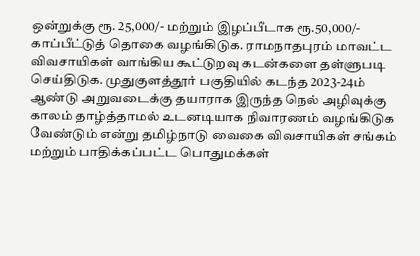ஒன்றுக்கு ரூ. 25,000/- மற்றும் இழப்பீடாக ரூ.50,000/- காப்பீட்டுத் தொகை வழங்கிடுக. ராமநாதபுரம் மாவட்ட விவசாயிகள் வாங்கிய கூட்டுறவு கடன்களை தள்ளுபடி செய்திடுக. முதுகுளத்தூர் பகுதியில் கடந்த 2023-24ம் ஆண்டு அறுவடைக்கு தயாராக இருந்த நெல் அழிவுக்கு காலம் தாழ்த்தாமல் உடனடியாக நிவாரணம் வழங்கிடுக வேண்டும் என்று தமிழ்நாடு வைகை விவசாயிகள் சங்கம் மற்றும் பாதிக்கப்பட்ட பொதுமக்கள்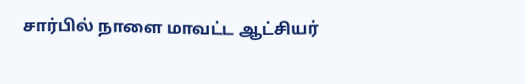சார்பில் நாளை மாவட்ட ஆட்சியர்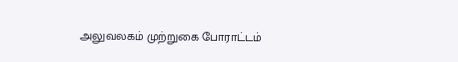அலுவலகம் முற்றுகை போராட்டம்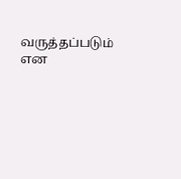வருத்தப்படும் என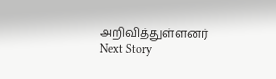அறிவித்துள்ளனர்
Next Story